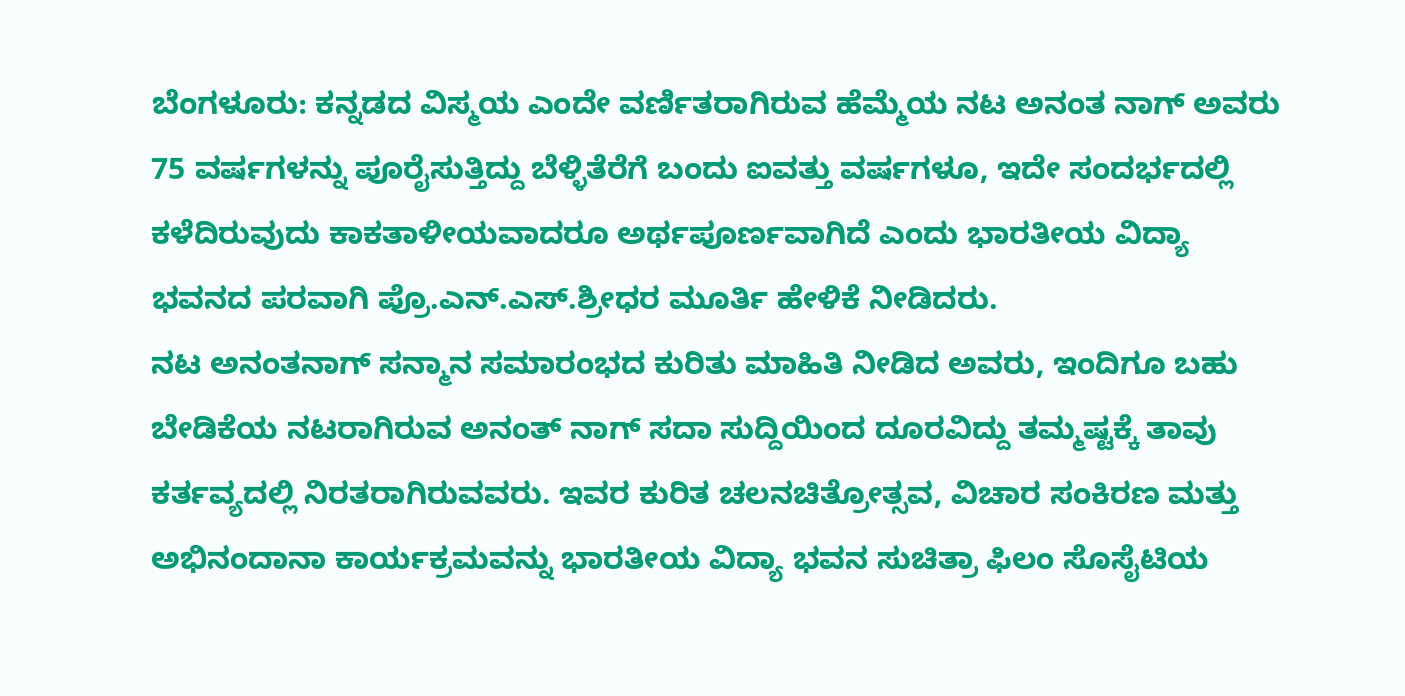ಬೆಂಗಳೂರು: ಕನ್ನಡದ ವಿಸ್ಮಯ ಎಂದೇ ವರ್ಣಿತರಾಗಿರುವ ಹೆಮ್ಮೆಯ ನಟ ಅನಂತ ನಾಗ್ ಅವರು 75 ವರ್ಷಗಳನ್ನು ಪೂರೈಸುತ್ತಿದ್ದು ಬೆಳ್ಳಿತೆರೆಗೆ ಬಂದು ಐವತ್ತು ವರ್ಷಗಳೂ, ಇದೇ ಸಂದರ್ಭದಲ್ಲಿ ಕಳೆದಿರುವುದು ಕಾಕತಾಳೀಯವಾದರೂ ಅರ್ಥಪೂರ್ಣವಾಗಿದೆ ಎಂದು ಭಾರತೀಯ ವಿದ್ಯಾ ಭವನದ ಪರವಾಗಿ ಪ್ರೊ.ಎನ್.ಎಸ್.ಶ್ರೀಧರ ಮೂರ್ತಿ ಹೇಳಿಕೆ ನೀಡಿದರು.
ನಟ ಅನಂತನಾಗ್ ಸನ್ಮಾನ ಸಮಾರಂಭದ ಕುರಿತು ಮಾಹಿತಿ ನೀಡಿದ ಅವರು, ಇಂದಿಗೂ ಬಹು ಬೇಡಿಕೆಯ ನಟರಾಗಿರುವ ಅನಂತ್ ನಾಗ್ ಸದಾ ಸುದ್ದಿಯಿಂದ ದೂರವಿದ್ದು ತಮ್ಮಷ್ಟಕ್ಕೆ ತಾವು ಕರ್ತವ್ಯದಲ್ಲಿ ನಿರತರಾಗಿರುವವರು. ಇವರ ಕುರಿತ ಚಲನಚಿತ್ರೋತ್ಸವ, ವಿಚಾರ ಸಂಕಿರಣ ಮತ್ತು ಅಭಿನಂದಾನಾ ಕಾರ್ಯಕ್ರಮವನ್ನು ಭಾರತೀಯ ವಿದ್ಯಾ ಭವನ ಸುಚಿತ್ರಾ ಫಿಲಂ ಸೊಸೈಟಿಯ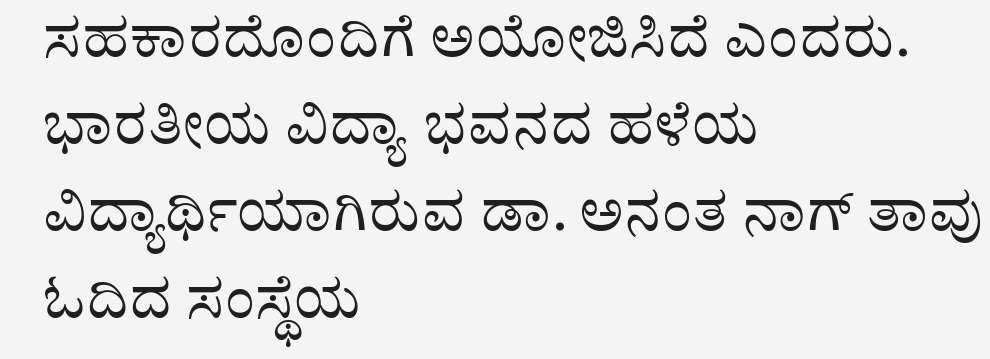ಸಹಕಾರದೊಂದಿಗೆ ಅಯೋಜಿಸಿದೆ ಎಂದರು.
ಭಾರತೀಯ ವಿದ್ಯಾ ಭವನದ ಹಳೆಯ ವಿದ್ಯಾರ್ಥಿಯಾಗಿರುವ ಡಾ. ಅನಂತ ನಾಗ್ ತಾವು ಓದಿದ ಸಂಸ್ಥೆಯ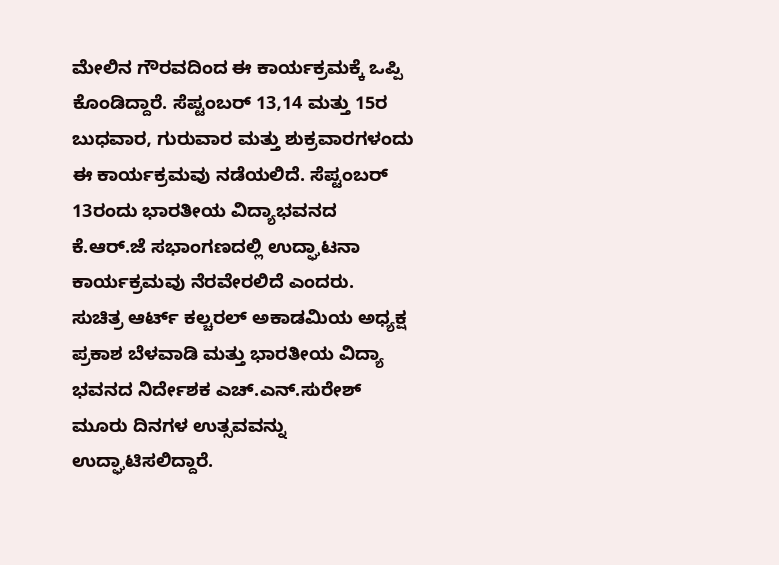ಮೇಲಿನ ಗೌರವದಿಂದ ಈ ಕಾರ್ಯಕ್ರಮಕ್ಕೆ ಒಪ್ಪಿ ಕೊಂಡಿದ್ದಾರೆ. ಸೆಪ್ಟಂಬರ್ 13,14 ಮತ್ತು 15ರ ಬುಧವಾರ, ಗುರುವಾರ ಮತ್ತು ಶುಕ್ರವಾರಗಳಂದು ಈ ಕಾರ್ಯಕ್ರಮವು ನಡೆಯಲಿದೆ. ಸೆಪ್ಟಂಬರ್ 13ರಂದು ಭಾರತೀಯ ವಿದ್ಯಾಭವನದ ಕೆ.ಆರ್.ಜೆ ಸಭಾಂಗಣದಲ್ಲಿ ಉದ್ಘಾಟನಾ ಕಾರ್ಯಕ್ರಮವು ನೆರವೇರಲಿದೆ ಎಂದರು.
ಸುಚಿತ್ರ ಆರ್ಟ್ ಕಲ್ಚರಲ್ ಅಕಾಡಮಿಯ ಅಧ್ಯಕ್ಷ ಪ್ರಕಾಶ ಬೆಳವಾಡಿ ಮತ್ತು ಭಾರತೀಯ ವಿದ್ಯಾ ಭವನದ ನಿರ್ದೇಶಕ ಎಚ್.ಎನ್.ಸುರೇಶ್ ಮೂರು ದಿನಗಳ ಉತ್ಸವವನ್ನು ಉದ್ಘಾಟಿಸಲಿದ್ದಾರೆ.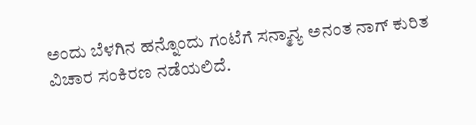ಅಂದು ಬೆಳಗಿನ ಹನ್ನೊಂದು ಗಂಟೆಗೆ ಸನ್ಮಾನ್ಯ ಅನಂತ ನಾಗ್ ಕುರಿತ ವಿಚಾರ ಸಂಕಿರಣ ನಡೆಯಲಿದೆ.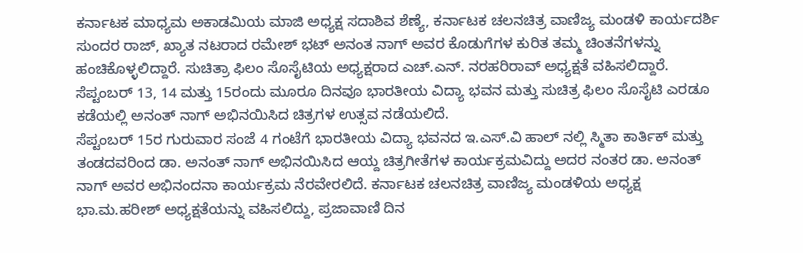ಕರ್ನಾಟಕ ಮಾಧ್ಯಮ ಅಕಾಡಮಿಯ ಮಾಜಿ ಅಧ್ಯಕ್ಷ ಸದಾಶಿವ ಶೆಣ್ಯೆ, ಕರ್ನಾಟಕ ಚಲನಚಿತ್ರ ವಾಣಿಜ್ಯ ಮಂಡಳಿ ಕಾರ್ಯದರ್ಶಿ ಸುಂದರ ರಾಜ್, ಖ್ಯಾತ ನಟರಾದ ರಮೇಶ್ ಭಟ್ ಅನಂತ ನಾಗ್ ಅವರ ಕೊಡುಗೆಗಳ ಕುರಿತ ತಮ್ಮ ಚಿಂತನೆಗಳನ್ನು ಹಂಚಿಕೊಳ್ಳಲಿದ್ದಾರೆ. ಸುಚಿತ್ರಾ ಫಿಲಂ ಸೊಸೈಟಿಯ ಅಧ್ಯಕ್ಷರಾದ ಎಚ್.ಎನ್. ನರಹರಿರಾವ್ ಅಧ್ಯಕ್ಷತೆ ವಹಿಸಲಿದ್ದಾರೆ.
ಸೆಪ್ಟಂಬರ್ 13, 14 ಮತ್ತು 15ರಂದು ಮೂರೂ ದಿನವೂ ಭಾರತೀಯ ವಿದ್ಯಾ ಭವನ ಮತ್ತು ಸುಚಿತ್ರ ಫಿಲಂ ಸೊಸೈಟಿ ಎರಡೂ ಕಡೆಯಲ್ಲಿ ಅನಂತ್ ನಾಗ್ ಅಭಿನಯಿಸಿದ ಚಿತ್ರಗಳ ಉತ್ಸವ ನಡೆಯಲಿದೆ.
ಸೆಪ್ಟಂಬರ್ 15ರ ಗುರುವಾರ ಸಂಜೆ 4 ಗಂಟೆಗೆ ಭಾರತೀಯ ವಿದ್ಯಾ ಭವನದ ಇ.ಎಸ್.ವಿ ಹಾಲ್ ನಲ್ಲಿ ಸ್ಮಿತಾ ಕಾರ್ತಿಕ್ ಮತ್ತು ತಂಡದವರಿಂದ ಡಾ. ಅನಂತ್ ನಾಗ್ ಅಭಿನಯಿಸಿದ ಆಯ್ದ ಚಿತ್ರಗೀತೆಗಳ ಕಾರ್ಯಕ್ರಮವಿದ್ದು ಅದರ ನಂತರ ಡಾ. ಅನಂತ್ ನಾಗ್ ಅವರ ಅಭಿನಂದನಾ ಕಾರ್ಯಕ್ರಮ ನೆರವೇರಲಿದೆ. ಕರ್ನಾಟಕ ಚಲನಚಿತ್ರ ವಾಣಿಜ್ಯ ಮಂಡಳಿಯ ಅಧ್ಯಕ್ಷ ಭಾ.ಮ.ಹರೀಶ್ ಅಧ್ಯಕ್ಷತೆಯನ್ನು ವಹಿಸಲಿದ್ದು, ಪ್ರಜಾವಾಣಿ ದಿನ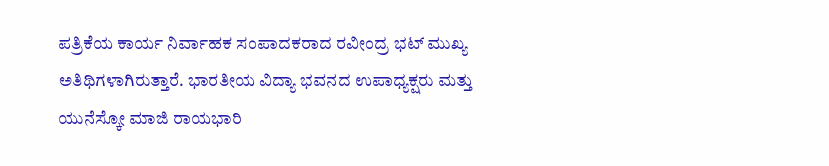ಪತ್ರಿಕೆಯ ಕಾರ್ಯ ನಿರ್ವಾಹಕ ಸಂಪಾದಕರಾದ ರವೀಂದ್ರ ಭಟ್ ಮುಖ್ಯ ಅತಿಥಿಗಳಾಗಿರುತ್ತಾರೆ. ಭಾರತೀಯ ವಿದ್ಯಾ ಭವನದ ಉಪಾಧ್ಯಕ್ಷರು ಮತ್ತು ಯುನೆಸ್ಕೋ ಮಾಜಿ ರಾಯಭಾರಿ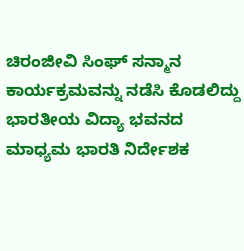ಚಿರಂಜೀವಿ ಸಿಂಘ್ ಸನ್ಮಾನ ಕಾರ್ಯಕ್ರಮವನ್ನು ನಡೆಸಿ ಕೊಡಲಿದ್ದು ಭಾರತೀಯ ವಿದ್ಯಾ ಭವನದ ಮಾಧ್ಯಮ ಭಾರತಿ ನಿರ್ದೇಶಕ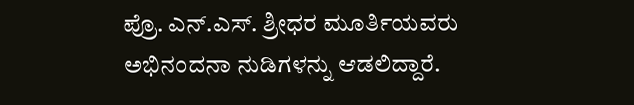ಪ್ರೊ. ಎನ್.ಎಸ್. ಶ್ರೀಧರ ಮೂರ್ತಿಯವರು ಅಭಿನಂದನಾ ನುಡಿಗಳನ್ನು ಆಡಲಿದ್ದಾರೆ.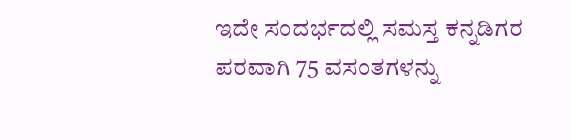ಇದೇ ಸಂದರ್ಭದಲ್ಲಿ ಸಮಸ್ತ ಕನ್ನಡಿಗರ ಪರವಾಗಿ 75 ವಸಂತಗಳನ್ನು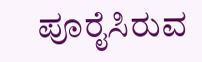ಪೂರೈಸಿರುವ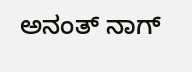ಅನಂತ್ ನಾಗ್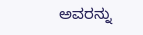ಅವರನ್ನು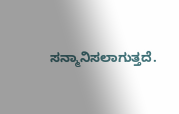ಸನ್ಮಾನಿಸಲಾಗುತ್ತದೆ.